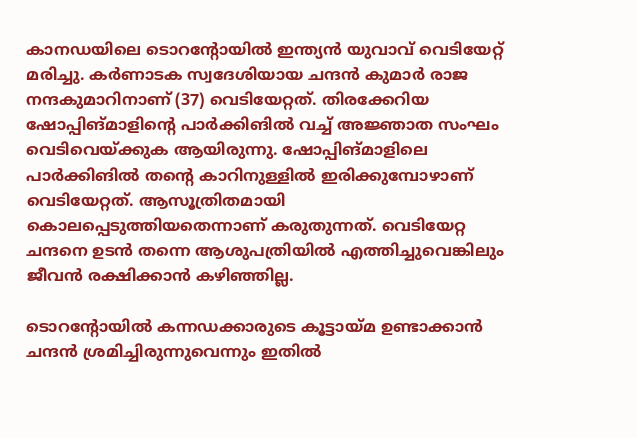കാനഡയിലെ ടൊറന്റോയില്‍ ഇന്ത്യന്‍ യുവാവ് വെടിയേറ്റ് മരിച്ചു. കര്‍ണാടക സ്വദേശിയായ ചന്ദന്‍ കുമാര്‍ രാജ നന്ദകുമാറിനാണ് (37) വെടിയേറ്റത്. തിരക്കേറിയ ഷോപ്പിങ്മാളിന്റെ പാര്‍ക്കിങില്‍ വച്ച് അജ്ഞാത സംഘം വെടിവെയ്ക്കുക ആയിരുന്നു. ഷോപ്പിങ്മാളിലെ പാര്‍ക്കിങില്‍ തന്റെ കാറിനുള്ളില്‍ ഇരിക്കുമ്പോഴാണ് വെടിയേറ്റത്. ആസൂത്രിതമായി കൊലപ്പെടുത്തിയതെന്നാണ് കരുതുന്നത്. വെടിയേറ്റ ചന്ദനെ ഉടന്‍ തന്നെ ആശുപത്രിയില്‍ എത്തിച്ചുവെങ്കിലും ജീവന്‍ രക്ഷിക്കാന്‍ കഴിഞ്ഞില്ല.

ടൊറന്റോയില്‍ കന്നഡക്കാരുടെ കൂട്ടായ്മ ഉണ്ടാക്കാന്‍ ചന്ദന്‍ ശ്രമിച്ചിരുന്നുവെന്നും ഇതില്‍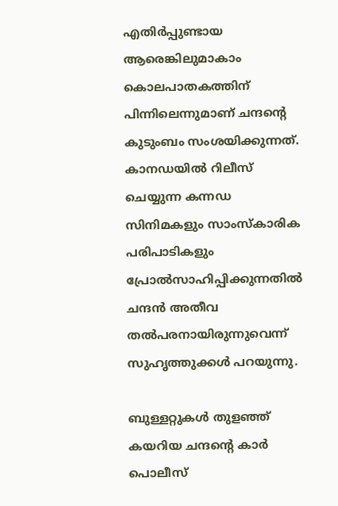എതിര്‍പ്പുണ്ടായ ആരെങ്കിലുമാകാം കൊലപാതകത്തിന് പിന്നിലെന്നുമാണ് ചന്ദന്റെ കുടുംബം സംശയിക്കുന്നത്. കാനഡയില്‍ റിലീസ് ചെയ്യുന്ന കന്നഡ സിനിമകളും സാംസ്‌കാരിക പരിപാടികളും പ്രോല്‍സാഹിപ്പിക്കുന്നതില്‍ ചന്ദന്‍ അതീവ തല്‍പരനായിരുന്നുവെന്ന് സുഹൃത്തുക്കള്‍ പറയുന്നു.

ബുള്ളറ്റുകള്‍ തുളഞ്ഞ് കയറിയ ചന്ദന്റെ കാര്‍ പൊലീസ്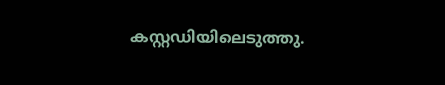കസ്റ്റഡിയിലെടുത്തു.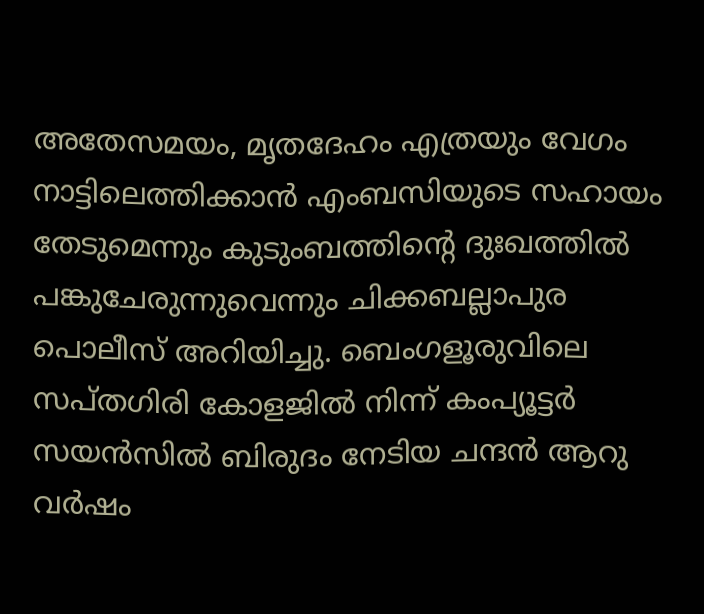അതേസമയം, മൃതദേഹം എത്രയും വേഗം നാട്ടിലെത്തിക്കാന്‍ എംബസിയുടെ സഹായം തേടുമെന്നും കുടുംബത്തിന്റെ ദുഃഖത്തില്‍ പങ്കുചേരുന്നുവെന്നും ചിക്കബല്ലാപുര പൊലീസ് അറിയിച്ചു. ബെംഗളൂരുവിലെ സപ്തഗിരി കോളജില്‍ നിന്ന് കംപ്യൂട്ടര്‍ സയന്‍സില്‍ ബിരുദം നേടിയ ചന്ദന്‍ ആറു വര്‍ഷം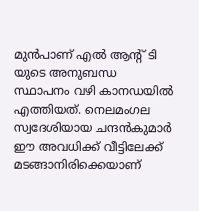മുന്‍പാണ് എല്‍ ആന്റ് ടി യുടെ അനുബന്ധ സ്ഥാപനം വഴി കാനഡയില്‍ എത്തിയത്. നെലമംഗല സ്വദേശിയായ ചന്ദന്‍കുമാര്‍ ഈ അവധിക്ക് വീട്ടിലേക്ക് മടങ്ങാനിരിക്കെയാണ്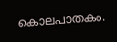കൊലപാതകം.